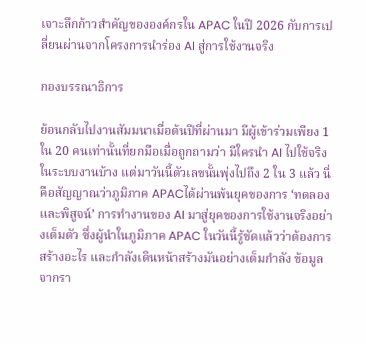เจาะลึกก้าวสำคัญขององค์กรใน APAC ในปี 2026 กับการเปลี่ยนผ่านจากโครงการนำร่อง AI สู่การใช้งานจริง

กองบรรณาธิการ

ย้อนกลับไปงานสัมมนาเมื่อต้นปีที่ผ่านมา มีผู้เข้าร่วมเพียง 1 ใน 20 คนเท่านั้นที่ยกมือเมื่อถูกถามว่า มีใครนำ AI ไปใช้จริงในระบบงานบ้าง แต่มาวันนี้ตัวเลขนั้นพุ่งไปถึง 2 ใน 3 แล้ว นี่คือสัญญาณว่าภูมิภาค APACได้ผ่านพ้นยุคของการ ‘ทดลองและพิสูจน์’ การทำงานของ AI มาสู่ยุคของการใช้งานจริงอย่างเต็มตัว ซึ่งผู้นำในภูมิภาค APAC ในวันนี้รู้ชัดแล้วว่าต้องการสร้างอะไร และกำลังเดินหน้าสร้างมันอย่างเต็มกำลัง ข้อมูลจากรา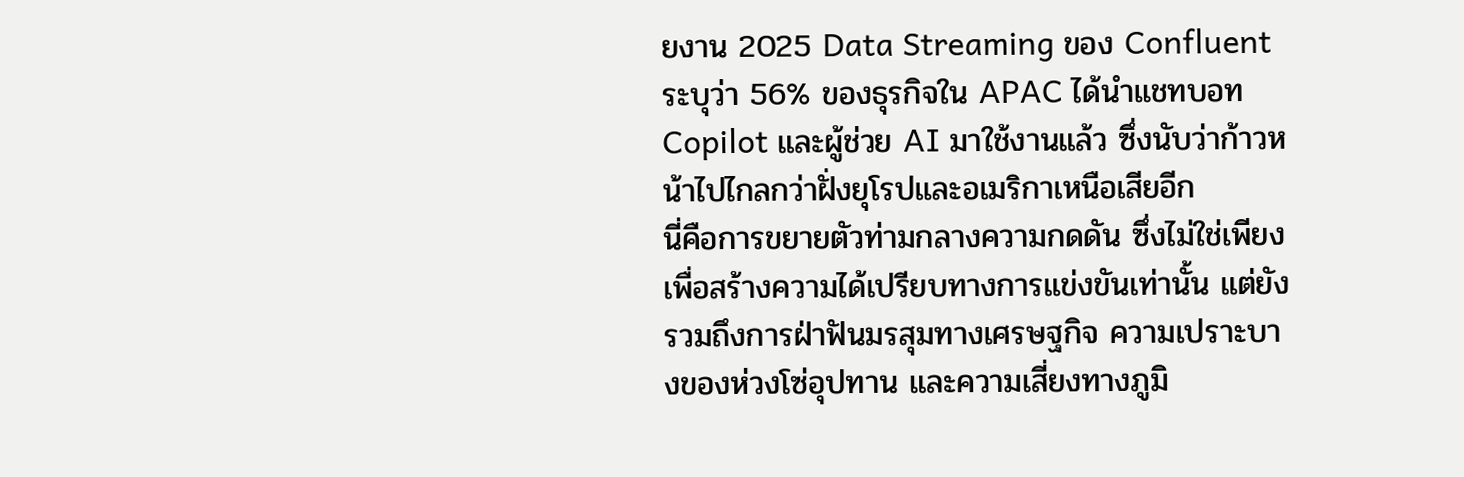ยงาน 2025 Data Streaming ของ Confluent ระบุว่า 56% ของธุรกิจใน APAC ได้นำแชทบอท Copilot และผู้ช่วย AI มาใช้งานแล้ว ซึ่งนับว่าก้าวหน้าไปไกลกว่าฝั่งยุโรปและอเมริกาเหนือเสียอีก
นี่คือการขยายตัวท่ามกลางความกดดัน ซึ่งไม่ใช่เพียงเพื่อสร้างความได้เปรียบทางการแข่งขันเท่านั้น แต่ยังรวมถึงการฝ่าฟันมรสุมทางเศรษฐกิจ ความเปราะบางของห่วงโซ่อุปทาน และความเสี่ยงทางภูมิ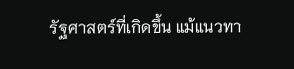รัฐศาสตร์ที่เกิดขึ้น แม้แนวทา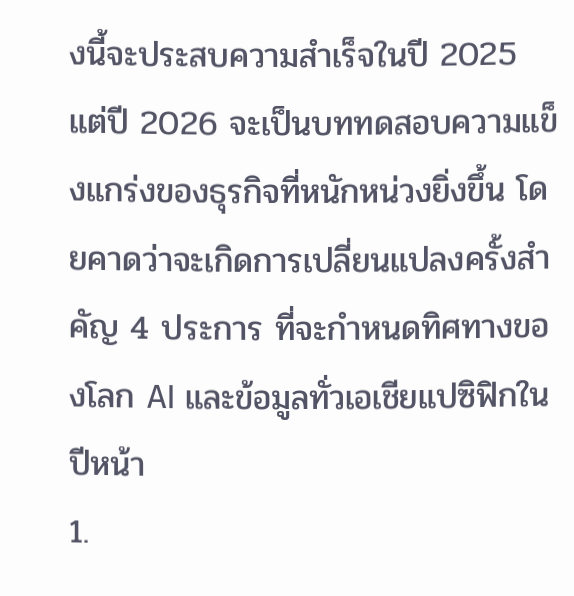งนี้จะประสบความสำเร็จในปี 2025 แต่ปี 2026 จะเป็นบททดสอบความแข็งแกร่งของธุรกิจที่หนักหน่วงยิ่งขึ้น โดยคาดว่าจะเกิดการเปลี่ยนแปลงครั้งสำคัญ 4 ประการ ที่จะกำหนดทิศทางของโลก AI และข้อมูลทั่วเอเชียแปซิฟิกในปีหน้า
1.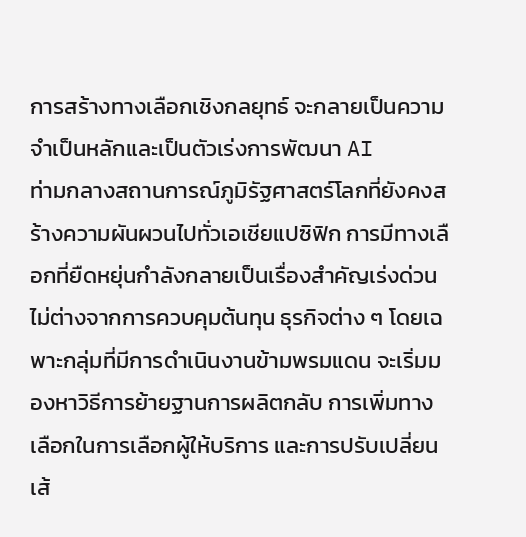การสร้างทางเลือกเชิงกลยุทธ์ จะกลายเป็นความจำเป็นหลักและเป็นตัวเร่งการพัฒนา AI
ท่ามกลางสถานการณ์ภูมิรัฐศาสตร์โลกที่ยังคงสร้างความผันผวนไปทั่วเอเชียแปซิฟิก การมีทางเลือกที่ยืดหยุ่นกำลังกลายเป็นเรื่องสำคัญเร่งด่วนไม่ต่างจากการควบคุมต้นทุน ธุรกิจต่าง ๆ โดยเฉพาะกลุ่มที่มีการดำเนินงานข้ามพรมแดน จะเริ่มมองหาวิธีการย้ายฐานการผลิตกลับ การเพิ่มทางเลือกในการเลือกผู้ให้บริการ และการปรับเปลี่ยนเส้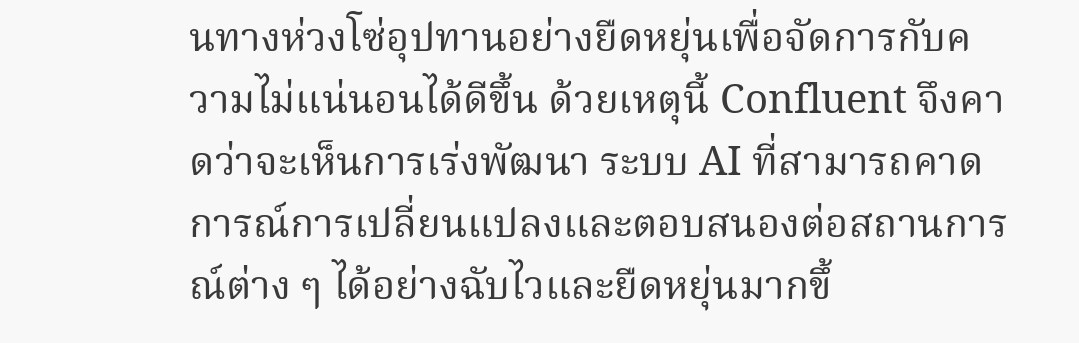นทางห่วงโซ่อุปทานอย่างยืดหยุ่นเพื่อจัดการกับความไม่แน่นอนได้ดีขึ้น ด้วยเหตุนี้ Confluent จึงคาดว่าจะเห็นการเร่งพัฒนา ระบบ AI ที่สามารถคาดการณ์การเปลี่ยนแปลงและตอบสนองต่อสถานการณ์ต่าง ๆ ได้อย่างฉับไวและยืดหยุ่นมากขึ้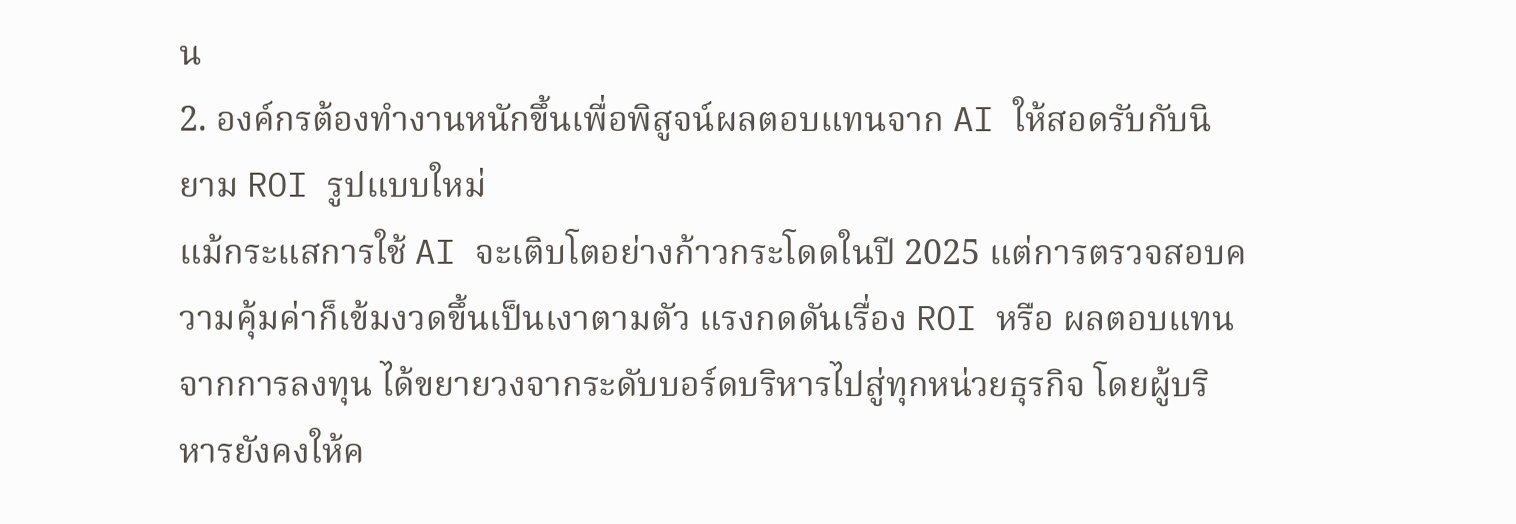น
2. องค์กรต้องทำงานหนักขึ้นเพื่อพิสูจน์ผลตอบแทนจาก AI ให้สอดรับกับนิยาม ROI รูปแบบใหม่
แม้กระแสการใช้ AI จะเติบโตอย่างก้าวกระโดดในปี 2025 แต่การตรวจสอบความคุ้มค่าก็เข้มงวดขึ้นเป็นเงาตามตัว แรงกดดันเรื่อง ROI หรือ ผลตอบแทนจากการลงทุน ได้ขยายวงจากระดับบอร์ดบริหารไปสู่ทุกหน่วยธุรกิจ โดยผู้บริหารยังคงให้ค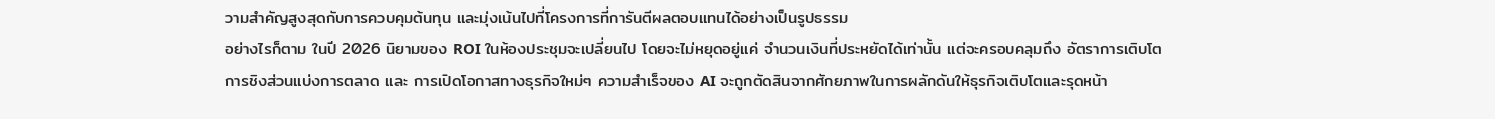วามสำคัญสูงสุดกับการควบคุมต้นทุน และมุ่งเน้นไปที่โครงการที่การันตีผลตอบแทนได้อย่างเป็นรูปธรรม
อย่างไรก็ตาม ในปี 2026 นิยามของ ROI ในห้องประชุมจะเปลี่ยนไป โดยจะไม่หยุดอยู่แค่ จำนวนเงินที่ประหยัดได้เท่านั้น แต่จะครอบคลุมถึง อัตราการเติบโต การชิงส่วนแบ่งการตลาด และ การเปิดโอกาสทางธุรกิจใหม่ๆ ความสำเร็จของ AI จะถูกตัดสินจากศักยภาพในการผลักดันให้ธุรกิจเติบโตและรุดหน้า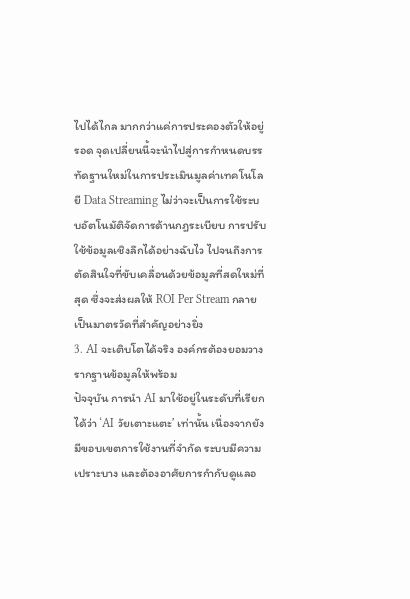ไปได้ไกล มากกว่าแค่การประคองตัวให้อยู่รอด จุดเปลี่ยนนี้จะนำไปสู่การกำหนดบรรทัดฐานใหม่ในการประเมินมูลค่าเทคโนโลยี Data Streaming ไม่ว่าจะเป็นการใช้ระบบอัตโนมัติจัดการด้านกฎระเบียบ การปรับใช้ข้อมูลเชิงลึกได้อย่างฉับไว ไปจนถึงการตัดสินใจที่ขับเคลื่อนด้วยข้อมูลที่สดใหม่ที่สุด ซึ่งจะส่งผลให้ ROI Per Stream กลายเป็นมาตรวัดที่สำคัญอย่างยิ่ง
3. AI จะเติบโตได้จริง องค์กรต้องยอมวางรากฐานข้อมูลให้พร้อม
ปัจจุบัน การนำ AI มาใช้อยู่ในระดับที่เรียกได้ว่า ‘AI วัยเตาะแตะ’ เท่านั้น เนื่องจากยังมีขอบเขตการใช้งานที่จำกัด ระบบมีความเปราะบาง และต้องอาศัยการกำกับดูแลอ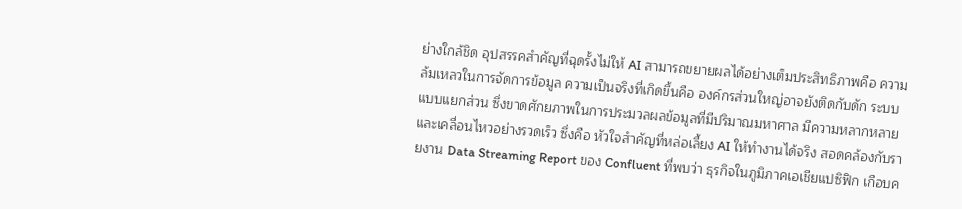ย่างใกล้ชิด อุปสรรคสำคัญที่ฉุดรั้งไม่ให้ AI สามารถขยายผลได้อย่างเต็มประสิทธิภาพคือ ความล้มเหลวในการจัดการข้อมูล ความเป็นจริงที่เกิดขึ้นคือ องค์กรส่วนใหญ่อาจยังติดกับดัก ระบบแบบแยกส่วน ซึ่งขาดศักยภาพในการประมวลผลข้อมูลที่มีปริมาณมหาศาล มีความหลากหลาย และเคลื่อนไหวอย่างรวดเร็ว ซึ่งคือ หัวใจสำคัญที่หล่อเลี้ยง AI ให้ทำงานได้จริง สอดคล้องกับรายงาน Data Streaming Report ของ Confluent ที่พบว่า ธุรกิจในภูมิภาคเอเชียแปซิฟิก เกือบค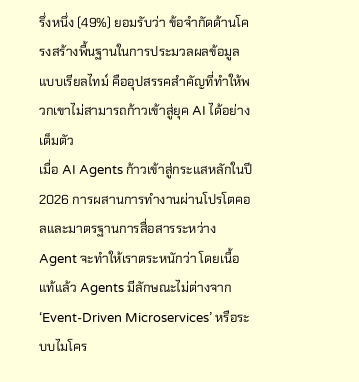รึ่งหนึ่ง (49%) ยอมรับว่า ข้อจำกัดด้านโครงสร้างพื้นฐานในการประมวลผลข้อมูลแบบเรียลไทม์ คืออุปสรรคสำคัญที่ทำให้พวกเขาไม่สามารถก้าวเข้าสู่ยุค AI ได้อย่างเต็มตัว
เมื่อ AI Agents ก้าวเข้าสู่กระแสหลักในปี 2026 การผสานการทำงานผ่านโปรโตคอลและมาตรฐานการสื่อสารระหว่าง Agent จะทำให้เราตระหนักว่า โดยเนื้อแท้แล้ว Agents มีลักษณะไม่ต่างจาก ‘Event-Driven Microservices’ หรือระบบไมโคร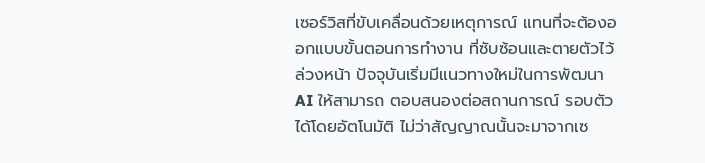เซอร์วิสที่ขับเคลื่อนด้วยเหตุการณ์ แทนที่จะต้องออกแบบขั้นตอนการทำงาน ที่ซับซ้อนและตายตัวไว้ล่วงหน้า ปัจจุบันเริ่มมีแนวทางใหม่ในการพัฒนา AI ให้สามารถ ตอบสนองต่อสถานการณ์ รอบตัวได้โดยอัตโนมัติ ไม่ว่าสัญญาณนั้นจะมาจากเซ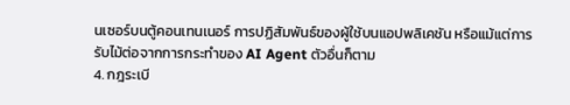นเซอร์บนตู้คอนเทนเนอร์ การปฏิสัมพันธ์ของผู้ใช้บนแอปพลิเคชัน หรือแม้แต่การรับไม้ต่อจากการกระทำของ AI Agent ตัวอื่นก็ตาม
4. กฎระเบี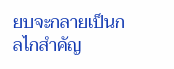ยบจะกลายเป็นกลไกสำคัญ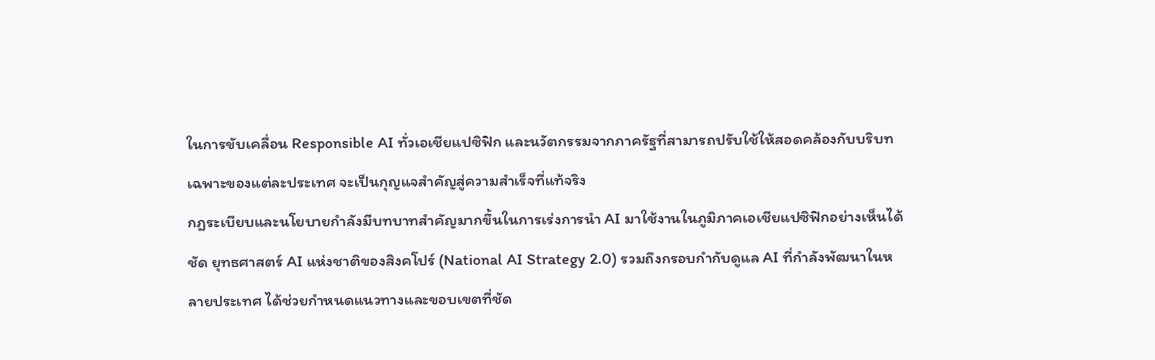ในการขับเคลื่อน Responsible AI ทั่วเอเชียแปซิฟิก และนวัตกรรมจากภาครัฐที่สามารถปรับใช้ให้สอดคล้องกับบริบทเฉพาะของแต่ละประเทศ จะเป็นกุญแจสำคัญสู่ความสำเร็จที่แท้จริง
กฎระเบียบและนโยบายกำลังมีบทบาทสำคัญมากขึ้นในการเร่งการนำ AI มาใช้งานในภูมิภาคเอเชียแปซิฟิกอย่างเห็นได้ชัด ยุทธศาสตร์ AI แห่งชาติของสิงคโปร์ (National AI Strategy 2.0) รวมถึงกรอบกำกับดูแล AI ที่กำลังพัฒนาในหลายประเทศ ได้ช่วยกำหนดแนวทางและขอบเขตที่ชัด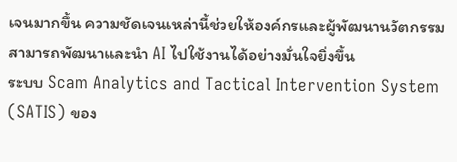เจนมากขึ้น ความชัดเจนเหล่านี้ช่วยให้องค์กรและผู้พัฒนานวัตกรรมสามารถพัฒนาและนำ AI ไปใช้งานได้อย่างมั่นใจยิ่งขึ้น
ระบบ Scam Analytics and Tactical Intervention System (SATIS) ของ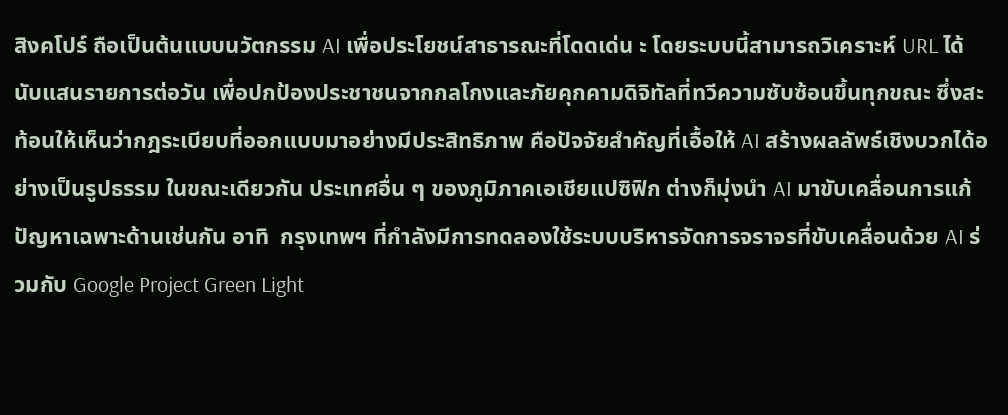สิงคโปร์ ถือเป็นต้นแบบนวัตกรรม AI เพื่อประโยชน์สาธารณะที่โดดเด่น ะ โดยระบบนี้สามารถวิเคราะห์ URL ได้นับแสนรายการต่อวัน เพื่อปกป้องประชาชนจากกลโกงและภัยคุกคามดิจิทัลที่ทวีความซับซ้อนขึ้นทุกขณะ ซึ่งสะท้อนให้เห็นว่ากฎระเบียบที่ออกแบบมาอย่างมีประสิทธิภาพ คือปัจจัยสำคัญที่เอื้อให้ AI สร้างผลลัพธ์เชิงบวกได้อย่างเป็นรูปธรรม ในขณะเดียวกัน ประเทศอื่น ๆ ของภูมิภาคเอเชียแปซิฟิก ต่างก็มุ่งนำ AI มาขับเคลื่อนการแก้ปัญหาเฉพาะด้านเช่นกัน อาทิ  กรุงเทพฯ ที่กำลังมีการทดลองใช้ระบบบริหารจัดการจราจรที่ขับเคลื่อนด้วย AI ร่วมกับ Google Project Green Light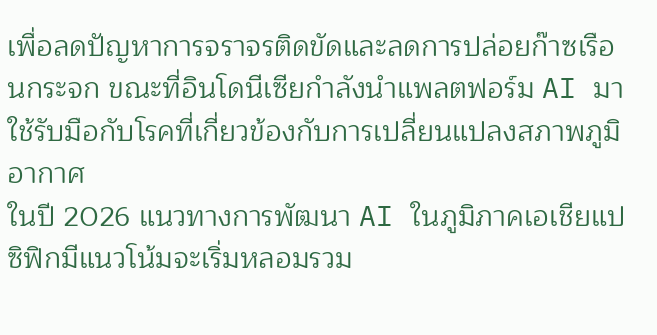เพื่อลดปัญหาการจราจรติดขัดและลดการปล่อยก๊าซเรือนกระจก ขณะที่อินโดนีเซียกำลังนำแพลตฟอร์ม AI มาใช้รับมือกับโรคที่เกี่ยวข้องกับการเปลี่ยนแปลงสภาพภูมิอากาศ
ในปี 2026 แนวทางการพัฒนา AI ในภูมิภาคเอเชียแปซิฟิกมีแนวโน้มจะเริ่มหลอมรวม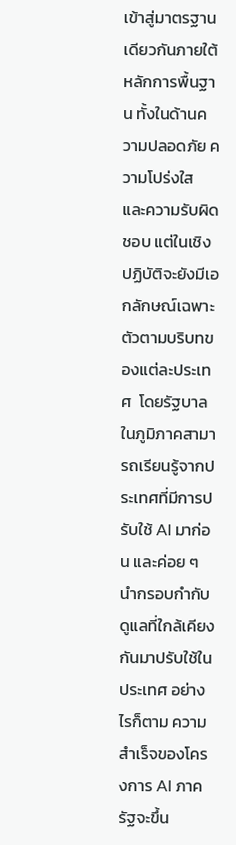เข้าสู่มาตรฐานเดียวกันภายใต้หลักการพื้นฐาน ทั้งในด้านความปลอดภัย ความโปร่งใส และความรับผิดชอบ แต่ในเชิงปฏิบัติจะยังมีเอกลักษณ์เฉพาะตัวตามบริบทของแต่ละประเทศ  โดยรัฐบาลในภูมิภาคสามารถเรียนรู้จากประเทศที่มีการปรับใช้ AI มาก่อน และค่อย ๆ นำกรอบกำกับดูแลที่ใกล้เคียงกันมาปรับใช้ในประเทศ อย่างไรก็ตาม ความสำเร็จของโครงการ AI ภาครัฐจะขึ้น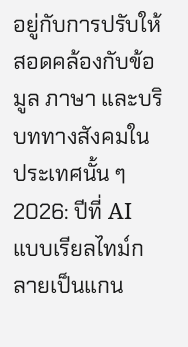อยู่กับการปรับให้สอดคล้องกับข้อมูล ภาษา และบริบททางสังคมในประเทศนั้น ๆ
2026: ปีที่ AI แบบเรียลไทม์กลายเป็นแกน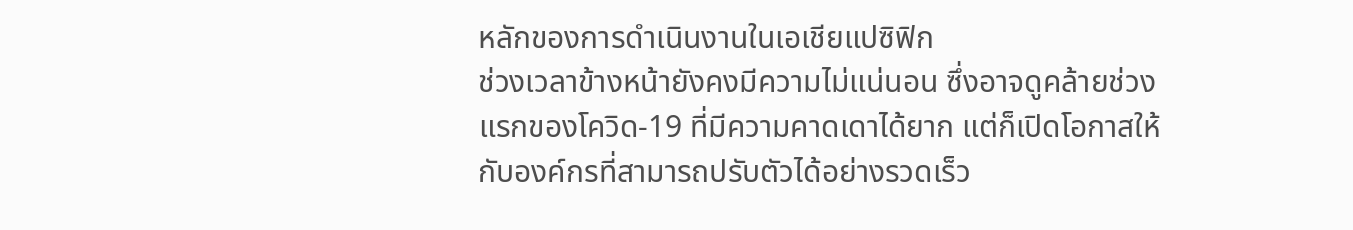หลักของการดำเนินงานในเอเชียแปซิฟิก
ช่วงเวลาข้างหน้ายังคงมีความไม่แน่นอน ซึ่งอาจดูคล้ายช่วงแรกของโควิด-19 ที่มีความคาดเดาได้ยาก แต่ก็เปิดโอกาสให้กับองค์กรที่สามารถปรับตัวได้อย่างรวดเร็ว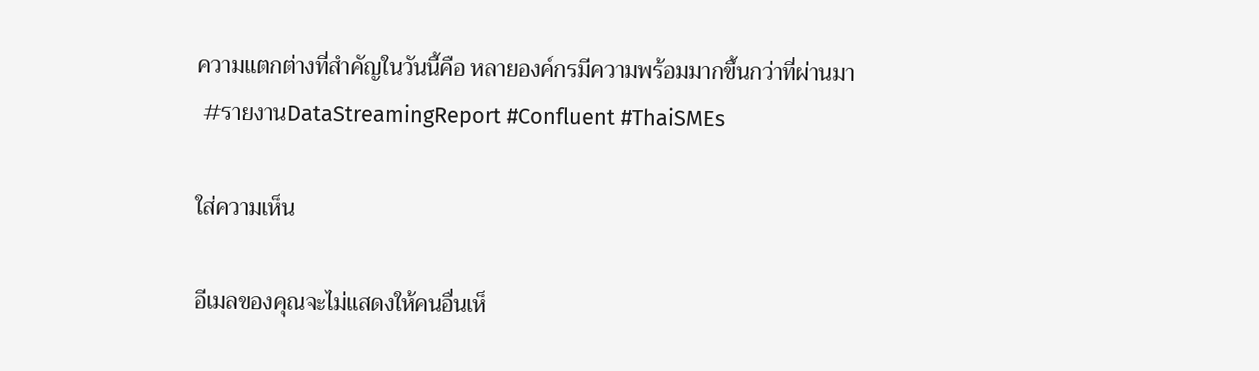ความแตกต่างที่สำคัญในวันนี้คือ หลายองค์กรมีความพร้อมมากขึ้นกว่าที่ผ่านมา
 #รายงานDataStreamingReport #Confluent #ThaiSMEs

ใส่ความเห็น

อีเมลของคุณจะไม่แสดงให้คนอื่นเห็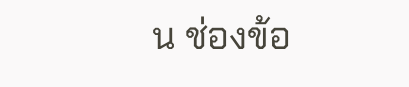น ช่องข้อ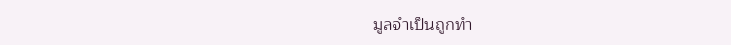มูลจำเป็นถูกทำ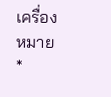เครื่องหมาย *